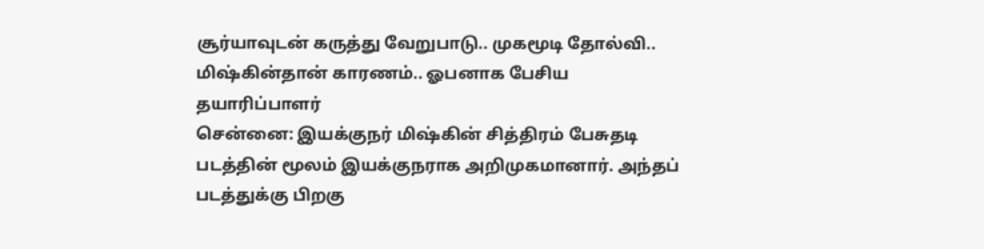சூர்யாவுடன் கருத்து வேறுபாடு.. முகமூடி தோல்வி.. மிஷ்கின்தான் காரணம்.. ஓபனாக பேசிய தயாரிப்பாளர்
சென்னை: இயக்குநர் மிஷ்கின் சித்திரம் பேசுதடி படத்தின் மூலம் இயக்குநராக அறிமுகமானார். அந்தப் படத்துக்கு பிறகு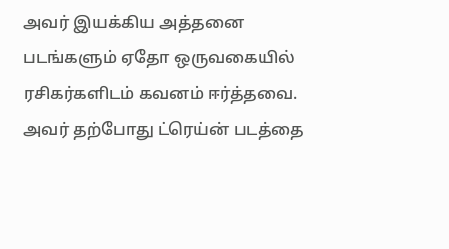அவர் இயக்கிய அத்தனை படங்களும் ஏதோ ஒருவகையில் ரசிகர்களிடம் கவனம் ஈர்த்தவை. அவர் தற்போது ட்ரெய்ன் படத்தை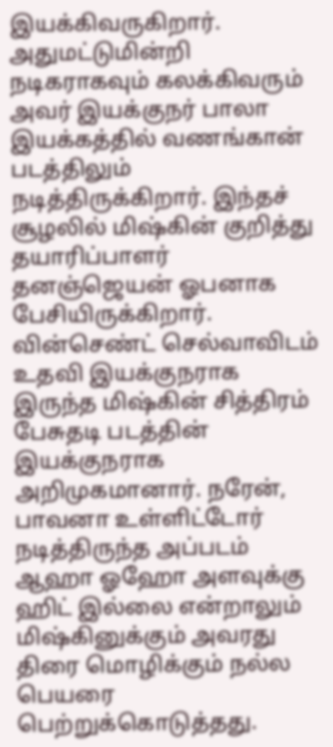இயக்கிவருகிறார். அதுமட்டுமின்றி நடிகராகவும் கலக்கிவரும் அவர் இயக்குநர் பாலா இயக்கத்தில் வணங்கான் படத்திலும் நடித்திருக்கிறார். இந்தச் சூழலில் மிஷ்கின் குறித்து தயாரிப்பாளர் தனஞ்ஜெயன் ஓபனாக பேசியிருக்கிறார்.
வின்செண்ட் செல்வாவிடம் உதவி இயக்குநராக இருந்த மிஷ்கின் சித்திரம் பேசுதடி படத்தின் இயக்குநராக அறிமுகமானார். நரேன், பாவனா உள்ளிட்டோர் நடித்திருந்த அப்படம் ஆஹா ஓஹோ அளவுக்கு ஹிட் இல்லை என்றாலும் மிஷ்கினுக்கும் அவரது திரை மொழிக்கும் நல்ல பெயரை பெற்றுக்கொடுத்தது.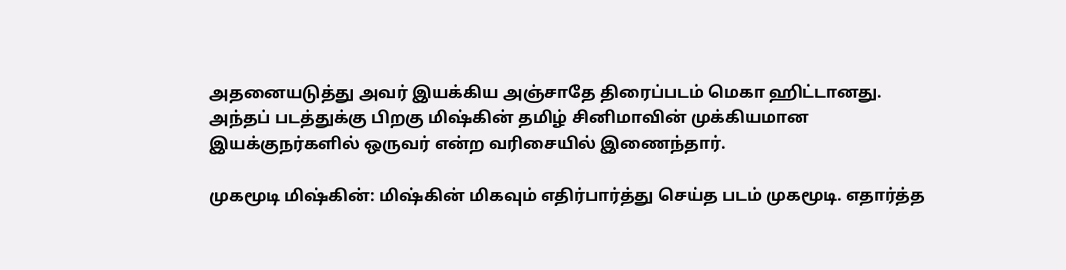அதனையடுத்து அவர் இயக்கிய அஞ்சாதே திரைப்படம் மெகா ஹிட்டானது. அந்தப் படத்துக்கு பிறகு மிஷ்கின் தமிழ் சினிமாவின் முக்கியமான இயக்குநர்களில் ஒருவர் என்ற வரிசையில் இணைந்தார்.

முகமூடி மிஷ்கின்: மிஷ்கின் மிகவும் எதிர்பார்த்து செய்த படம் முகமூடி. எதார்த்த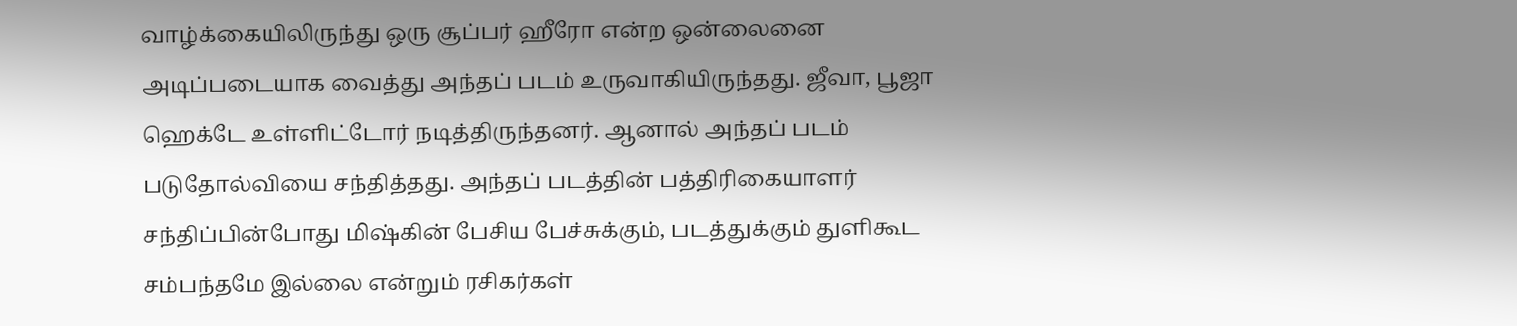வாழ்க்கையிலிருந்து ஒரு சூப்பர் ஹீரோ என்ற ஒன்லைனை அடிப்படையாக வைத்து அந்தப் படம் உருவாகியிருந்தது. ஜீவா, பூஜா ஹெக்டே உள்ளிட்டோர் நடித்திருந்தனர். ஆனால் அந்தப் படம் படுதோல்வியை சந்தித்தது. அந்தப் படத்தின் பத்திரிகையாளர் சந்திப்பின்போது மிஷ்கின் பேசிய பேச்சுக்கும், படத்துக்கும் துளிகூட சம்பந்தமே இல்லை என்றும் ரசிகர்கள்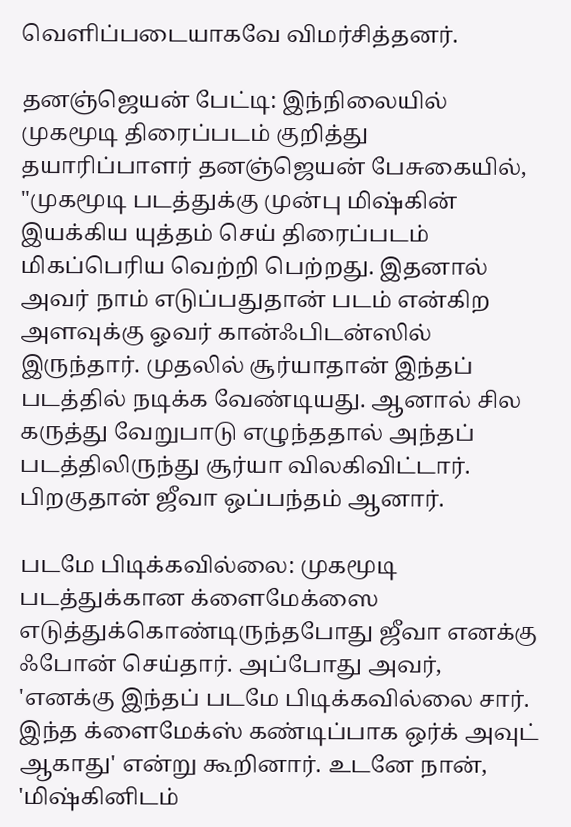வெளிப்படையாகவே விமர்சித்தனர்.

தனஞ்ஜெயன் பேட்டி: இந்நிலையில் முகமூடி திரைப்படம் குறித்து தயாரிப்பாளர் தனஞ்ஜெயன் பேசுகையில், "முகமூடி படத்துக்கு முன்பு மிஷ்கின் இயக்கிய யுத்தம் செய் திரைப்படம் மிகப்பெரிய வெற்றி பெற்றது. இதனால் அவர் நாம் எடுப்பதுதான் படம் என்கிற அளவுக்கு ஓவர் கான்ஃபிடன்ஸில் இருந்தார். முதலில் சூர்யாதான் இந்தப் படத்தில் நடிக்க வேண்டியது. ஆனால் சில கருத்து வேறுபாடு எழுந்ததால் அந்தப் படத்திலிருந்து சூர்யா விலகிவிட்டார். பிறகுதான் ஜீவா ஒப்பந்தம் ஆனார்.

படமே பிடிக்கவில்லை: முகமூடி படத்துக்கான க்ளைமேக்ஸை எடுத்துக்கொண்டிருந்தபோது ஜீவா எனக்கு ஃபோன் செய்தார். அப்போது அவர், 'எனக்கு இந்தப் படமே பிடிக்கவில்லை சார். இந்த க்ளைமேக்ஸ் கண்டிப்பாக ஒர்க் அவுட் ஆகாது' என்று கூறினார். உடனே நான், 'மிஷ்கினிடம்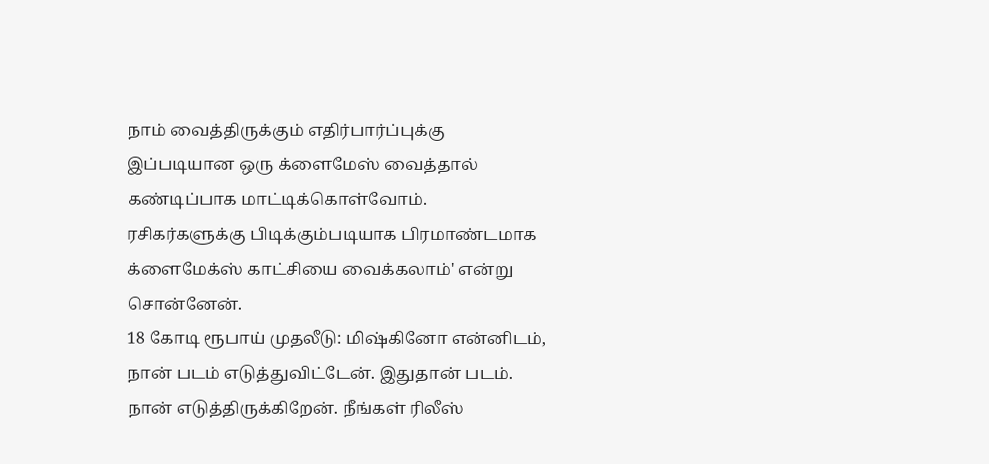நாம் வைத்திருக்கும் எதிர்பார்ப்புக்கு இப்படியான ஒரு க்ளைமேஸ் வைத்தால் கண்டிப்பாக மாட்டிக்கொள்வோம். ரசிகர்களுக்கு பிடிக்கும்படியாக பிரமாண்டமாக க்ளைமேக்ஸ் காட்சியை வைக்கலாம்' என்று சொன்னேன்.
18 கோடி ரூபாய் முதலீடு: மிஷ்கினோ என்னிடம், நான் படம் எடுத்துவிட்டேன். இதுதான் படம். நான் எடுத்திருக்கிறேன். நீங்கள் ரிலீஸ்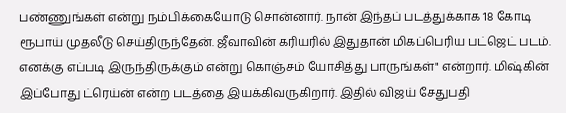பண்ணுங்கள் என்று நம்பிக்கையோடு சொன்னார். நான் இந்தப் படத்துக்காக 18 கோடி ரூபாய் முதலீடு செய்திருந்தேன். ஜீவாவின் கரியரில் இதுதான் மிகப்பெரிய பட்ஜெட் படம். எனக்கு எப்படி இருந்திருக்கும் என்று கொஞ்சம் யோசித்து பாருங்கள்" என்றார். மிஷ்கின் இப்போது ட்ரெய்ன் என்ற படத்தை இயக்கிவருகிறார். இதில் விஜய் சேதுபதி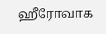ஹீரோவாக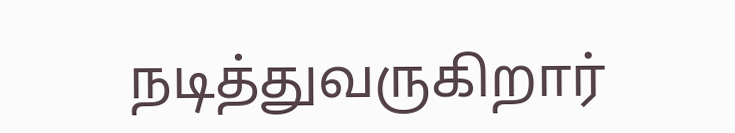நடித்துவருகிறார்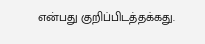என்பது குறிப்பிடத்தக்கது.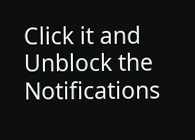Click it and Unblock the Notifications